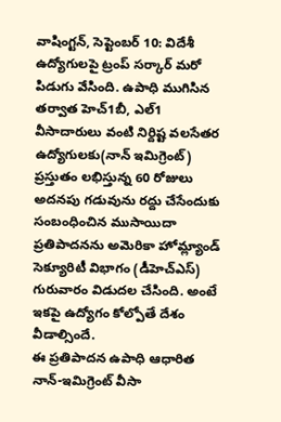వాషింగ్టన్, సెప్టెంబర్ 10: విదేశీ ఉద్యోగులపై ట్రంప్ సర్కార్ మరో పిడుగు వేసింది. ఉపాధి ముగిసిన తర్వాత హెచ్1బీ, ఎల్1 వీసాదారులు వంటి నిర్దిష్ట వలసేతర ఉద్యోగులకు(నాన్ ఇమిగ్రెంట్) ప్రస్తుతం లభిస్తున్న 60 రోజులు అదనపు గడువును రద్దు చేసేందుకు సంబంధించిన ముసాయిదా ప్రతిపాదనను అమెరికా హోమ్ల్యాండ్ సెక్యూరిటీ విభాగం (డీహెచ్ఎస్) గురువారం విడుదల చేసింది. అంటే ఇకపై ఉద్యోగం కోల్పోతే దేశం వీడాల్సిందే.
ఈ ప్రతిపాదన ఉపాధి ఆధారిత నాన్-ఇమిగ్రెంట్ వీసా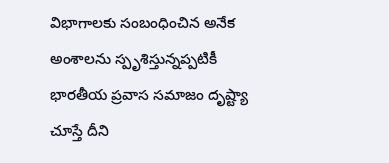విభాగాలకు సంబంధించిన అనేక అంశాలను స్పృశిస్తున్నప్పటికీ భారతీయ ప్రవాస సమాజం దృష్ట్యా చూస్తే దీని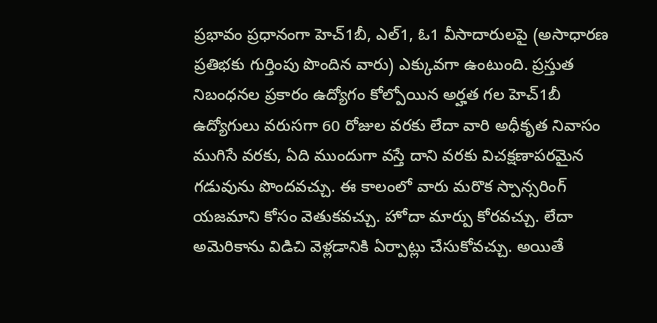ప్రభావం ప్రధానంగా హెచ్1బీ, ఎల్1, ఓ1 వీసాదారులపై (అసాధారణ ప్రతిభకు గుర్తింపు పొందిన వారు) ఎక్కువగా ఉంటుంది. ప్రస్తుత నిబంధనల ప్రకారం ఉద్యోగం కోల్పోయిన అర్హత గల హెచ్1బీ ఉద్యోగులు వరుసగా 60 రోజుల వరకు లేదా వారి అధీకృత నివాసం ముగిసే వరకు, ఏది ముందుగా వస్తే దాని వరకు విచక్షణాపరమైన గడువును పొందవచ్చు. ఈ కాలంలో వారు మరొక స్పాన్సరింగ్ యజమాని కోసం వెతుకవచ్చు. హోదా మార్పు కోరవచ్చు. లేదా అమెరికాను విడిచి వెళ్లడానికి ఏర్పాట్లు చేసుకోవచ్చు. అయితే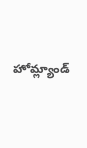హోమ్ల్యాండ్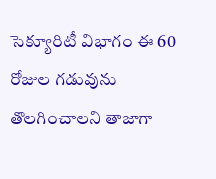సెక్యూరిటీ విభాగం ఈ 60 రోజుల గడువును తొలగించాలని తాజాగా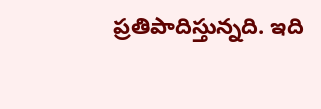ప్రతిపాదిస్తున్నది. ఇది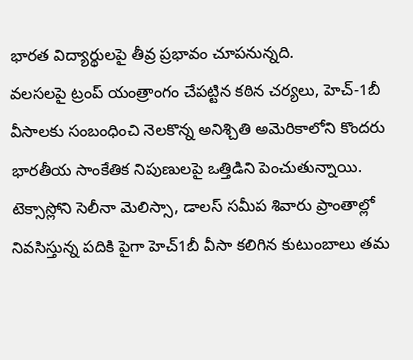భారత విద్యార్థులపై తీవ్ర ప్రభావం చూపనున్నది.
వలసలపై ట్రంప్ యంత్రాంగం చేపట్టిన కఠిన చర్యలు, హెచ్-1బీ వీసాలకు సంబంధించి నెలకొన్న అనిశ్చితి అమెరికాలోని కొందరు భారతీయ సాంకేతిక నిపుణులపై ఒత్తిడిని పెంచుతున్నాయి. టెక్సాస్లోని సెలీనా మెలిస్సా, డాలస్ సమీప శివారు ప్రాంతాల్లో నివసిస్తున్న పదికి పైగా హెచ్1బీ వీసా కలిగిన కుటుంబాలు తమ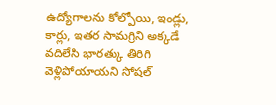ఉద్యోగాలను కోల్పోయి, ఇండ్లు, కార్లు, ఇతర సామగ్రిని అక్కడే వదిలేసి భారత్కు తిరిగి వెళ్లిపోయాయని సోషల్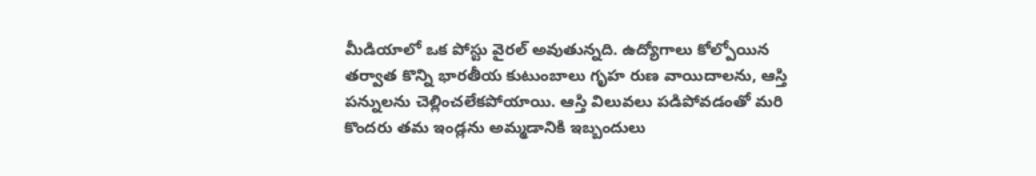మీడియాలో ఒక పోస్టు వైరల్ అవుతున్నది. ఉద్యోగాలు కోల్పోయిన తర్వాత కొన్ని భారతీయ కుటుంబాలు గృహ రుణ వాయిదాలను, ఆస్తి పన్నులను చెల్లించలేకపోయాయి. ఆస్తి విలువలు పడిపోవడంతో మరి కొందరు తమ ఇండ్లను అమ్మడానికి ఇబ్బందులు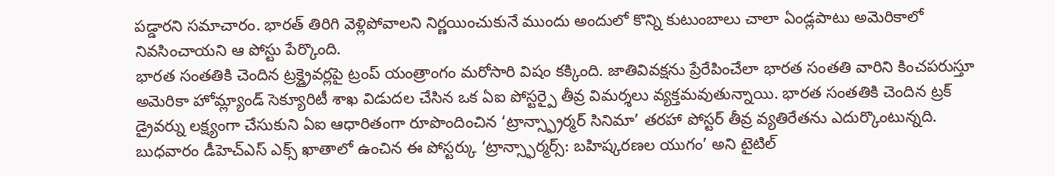పడ్డారని సమాచారం. భారత్ తిరిగి వెళ్లిపోవాలని నిర్ణయించుకునే ముందు అందులో కొన్ని కుటుంబాలు చాలా ఏండ్లపాటు అమెరికాలో నివసించాయని ఆ పోస్టు పేర్కొంది.
భారత సంతతికి చెందిన ట్రక్డ్రైవర్లపై ట్రంప్ యంత్రాంగం మరోసారి విషం కక్కింది. జాతివివక్షను ప్రేరేపించేలా భారత సంతతి వారిని కించపరుస్తూ అమెరికా హోమ్ల్యాండ్ సెక్యూరిటీ శాఖ విడుదల చేసిన ఒక ఏఐ పోస్టర్పై తీవ్ర విమర్శలు వ్యక్తమవుతున్నాయి. భారత సంతతికి చెందిన ట్రక్ డ్రైవర్ను లక్ష్యంగా చేసుకుని ఏఐ ఆధారితంగా రూపొందించిన ‘ట్రాన్స్ఫ్రార్మర్ సినిమా’ తరహా పోస్టర్ తీవ్ర వ్యతిరేతను ఎదుర్కొంటున్నది. బుధవారం డీహెచ్ఎస్ ఎక్స్ ఖాతాలో ఉంచిన ఈ పోస్టర్కు ‘ట్రాన్స్ఫార్మర్స్: బహిష్కరణల యుగం’ అని టైటిల్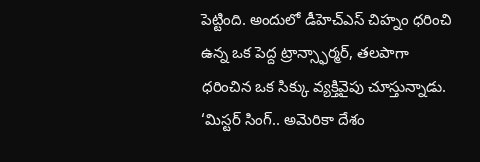పెట్టింది. అందులో డీహెచ్ఎస్ చిహ్నం ధరించి ఉన్న ఒక పెద్ద ట్రాన్స్ఫార్మర్, తలపాగా ధరించిన ఒక సిక్కు వ్యక్తివైపు చూస్తున్నాడు. ‘మిస్టర్ సింగ్.. అమెరికా దేశం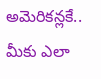అమెరికన్లకే.. మీకు ఎలా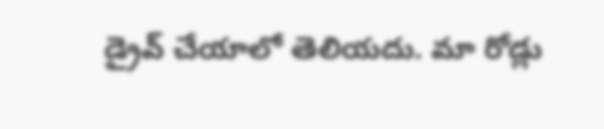డ్రైవ్ చేయాలో తెలియదు. మా రోడ్లు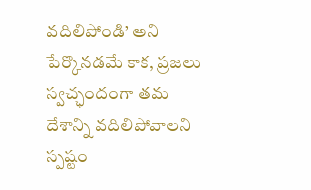వదిలిపోండి’ అని పేర్కొనడమే కాక, ప్రజలు స్వచ్ఛందంగా తమ దేశాన్ని వదిలిపోవాలని స్పష్టం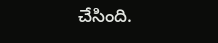చేసింది.